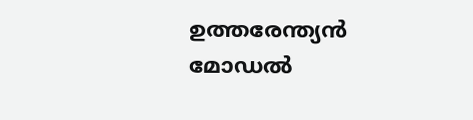ഉത്തരേന്ത്യൻ മോഡൽ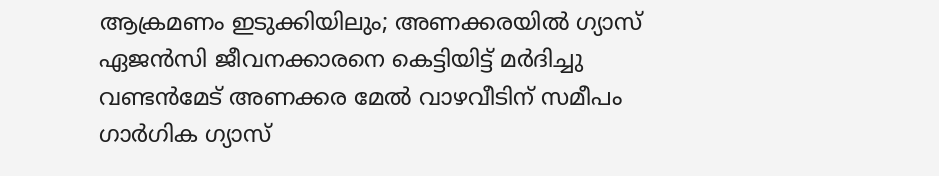ആക്രമണം ഇടുക്കിയിലും; അണക്കരയിൽ ഗ്യാസ് ഏജൻസി ജീവനക്കാരനെ കെട്ടിയിട്ട് മർദിച്ചു
വണ്ടൻമേട് അണക്കര മേൽ വാഴവീടിന് സമീപം ഗാർഗിക ഗ്യാസ്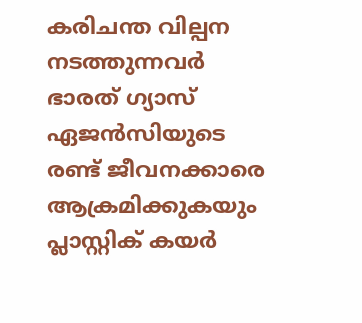കരിചന്ത വില്പന നടത്തുന്നവർ ഭാരത് ഗ്യാസ് ഏജൻസിയുടെ രണ്ട് ജീവനക്കാരെ ആക്രമിക്കുകയും പ്ലാസ്റ്റിക് കയർ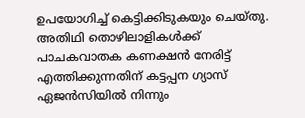ഉപയോഗിച്ച് കെട്ടിക്കിടുകയും ചെയ്തു. അതിഥി തൊഴിലാളികൾക്ക് പാചകവാതക കണക്ഷൻ നേരിട്ട് എത്തിക്കുന്നതിന് കട്ടപ്പന ഗ്യാസ് ഏജൻസിയിൽ നിന്നും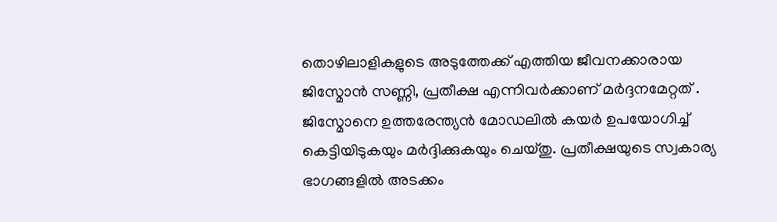തൊഴിലാളികളുടെ അടുത്തേക്ക് എത്തിയ ജീവനക്കാരായ ജിസ്മോൻ സണ്ണി, പ്രതീക്ഷ എന്നിവർക്കാണ് മർദ്ദനമേറ്റത് .
ജിസ്മോനെ ഉത്തരേന്ത്യൻ മോഡലിൽ കയർ ഉപയോഗിച്ച് കെട്ടിയിടുകയും മർദ്ദിക്കുകയും ചെയ്തു. പ്രതീക്ഷയുടെ സ്വകാര്യ ഭാഗങ്ങളിൽ അടക്കം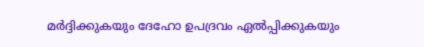മർദ്ദിക്കുകയും ദേഹോ ഉപദ്രവം ഏൽപ്പിക്കുകയും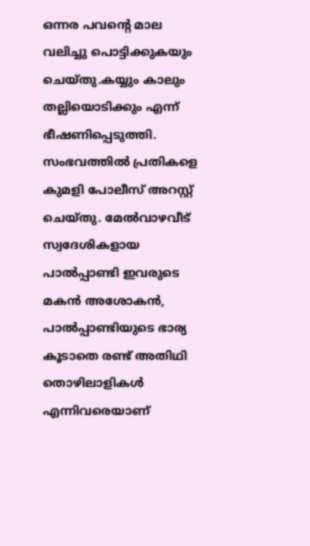ഒന്നര പവന്റെ മാല വലിച്ചു പൊട്ടിക്കുകയും ചെയ്തു.കയ്യും കാലും തല്ലിയൊടിക്കും എന്ന് ഭീഷണിപ്പെടുത്തി.
സംഭവത്തിൽ പ്രതികളെ കുമളി പോലീസ് അറസ്റ്റ് ചെയ്തു. മേൽവാഴവീട് സ്വദേശികളായ പാൽപ്പാണ്ടി ഇവരുടെ മകൻ അശോകൻ, പാൽപ്പാണ്ടിയുടെ ഭാര്യ കൂടാതെ രണ്ട് അതിഥി തൊഴിലാളികൾ എന്നിവരെയാണ്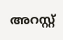അറസ്റ്റ്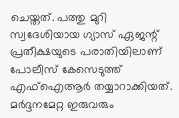ചെയ്തത്. പത്തു മുറി സ്വദേശിയായ ഗ്യാസ് ഏജന്റ് പ്രതീക്ഷയുടെ പരാതിയിലാണ് പോലീസ് കേസെടുത്ത് എഫ്ഐആർ തയ്യാറാക്കിയത്. മർദ്ദനമേറ്റ ഇരുവരും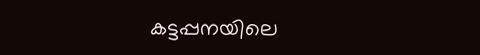കട്ടപ്പനയിലെ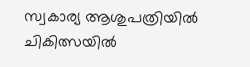സ്വകാര്യ ആശുപത്രിയിൽ ചികിത്സയിൽ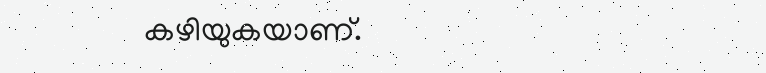കഴിയുകയാണ്.